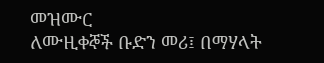መዝሙር
ለሙዚቀኞች ቡድን መሪ፤ በማሃላት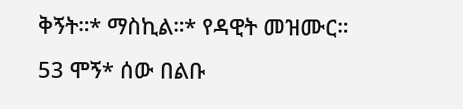ቅኝት።* ማስኪል።* የዳዊት መዝሙር።
53 ሞኝ* ሰው በልቡ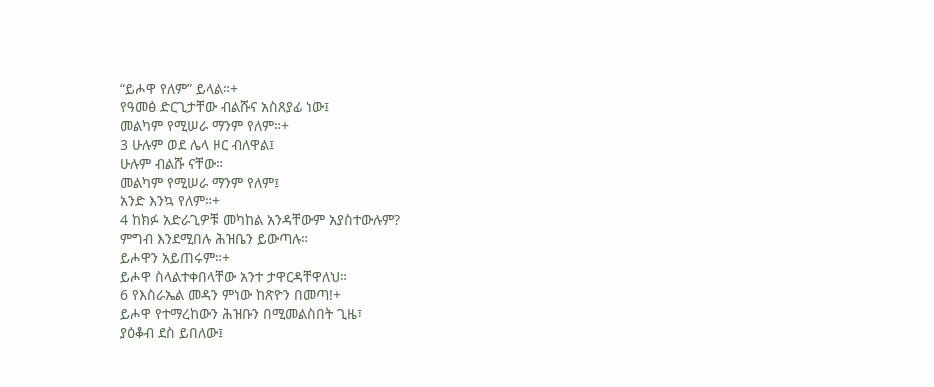“ይሖዋ የለም” ይላል።+
የዓመፅ ድርጊታቸው ብልሹና አስጸያፊ ነው፤
መልካም የሚሠራ ማንም የለም።+
3 ሁሉም ወደ ሌላ ዞር ብለዋል፤
ሁሉም ብልሹ ናቸው።
መልካም የሚሠራ ማንም የለም፤
አንድ እንኳ የለም።+
4 ከክፉ አድራጊዎቹ መካከል አንዳቸውም አያስተውሉም?
ምግብ እንደሚበሉ ሕዝቤን ይውጣሉ።
ይሖዋን አይጠሩም።+
ይሖዋ ስላልተቀበላቸው አንተ ታዋርዳቸዋለህ።
6 የእስራኤል መዳን ምነው ከጽዮን በመጣ!+
ይሖዋ የተማረከውን ሕዝቡን በሚመልስበት ጊዜ፣
ያዕቆብ ደስ ይበለው፤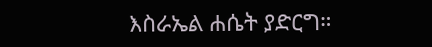እስራኤል ሐሴት ያድርግ።